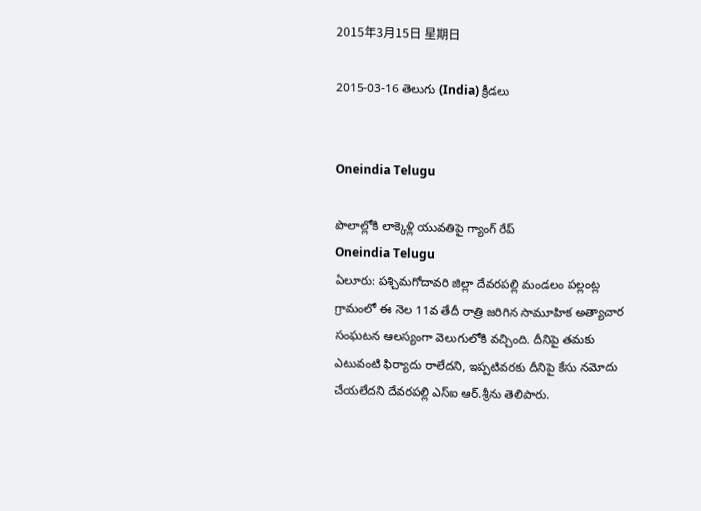2015年3月15日 星期日

2015-03-16 తెలుగు (India) క్రీడలు


Oneindia Telugu

పొలాల్లోకి లాక్కెళ్లి యువతిపై గ్యాంగ్ రేప్
Oneindia Telugu
ఏలూరు: పశ్చిమగోదావరి జిల్లా దేవరపల్లి మండలం పల్లంట్ల గ్రామంలో ఈ నెల 11వ తేదీ రాత్రి జరిగిన సామూహిక అత్యాచార సంఘటన ఆలస్యంగా వెలుగులోకి వచ్చింది. దీనిపై తమకు ఎటువంటి ఫిర్యాదు రాలేదని, ఇప్పటివరకు దీనిపై కేసు నమోదు చేయలేదని దేవరపల్లి ఎస్‌ఐ ఆర్‌.శ్రీను తెలిపారు.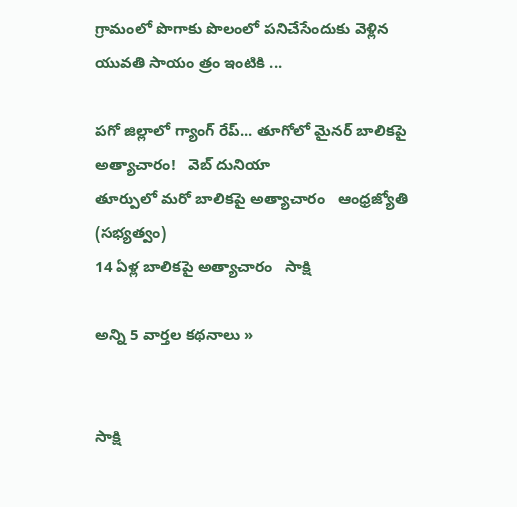గ్రామంలో పొగాకు పొలంలో పనిచేసేందుకు వెళ్లిన యువతి సాయం త్రం ఇంటికి ...

పగో జిల్లాలో గ్యాంగ్ రేప్... తూగోలో మైనర్ బాలికపై అత్యాచారం!   వెబ్ దునియా
తూర్పులో మరో బాలికపై అత్యాచారం   ఆంధ్రజ్యోతి (సభ్యత్వం)
14 ఏళ్ల బాలికపై అత్యాచారం   సాక్షి

అన్ని 5 వార్తల కథనాలు »


సాక్షి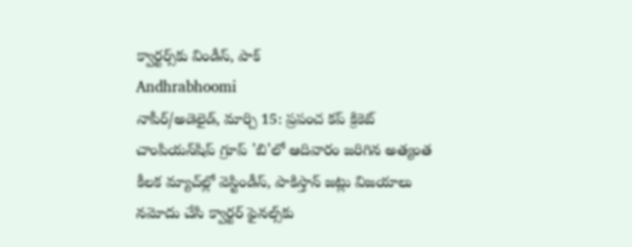క్వార్టర్స్‌కు విండీస్, పాక్
Andhrabhoomi
నాపీర్/అడెలైడ్, మార్చి 15: ప్రపంచ కప్ క్రికెట్ చాంపియన్‌షిప్ గ్రూప్ 'బి'లో ఆదివారం జరిగిన అత్యంత కీలక మ్యాచ్‌ల్లో వెస్టిండీస్, పాకిస్తాన్ జట్లు విజయాలు నమోదు చేసి క్వార్టర్ ఫైనల్స్‌కు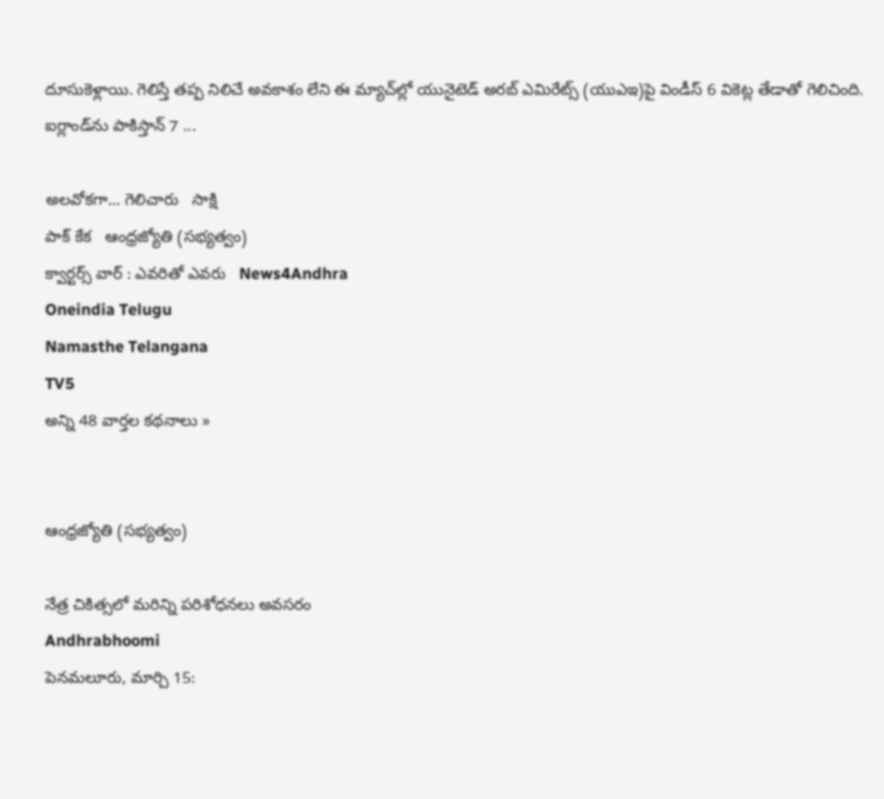దూసుకెళ్లాయి. గెలిస్తే తప్ప నిలిచే అవకాశం లేని ఈ మ్యాచ్‌ల్లో యునైటెడ్ అరబ్ ఎమిరేట్స్ (యుఎఇ)పై విండీస్ 6 వికెట్ల తేడాతో గెలిచింది. ఐర్లాండ్‌ను పాకిస్తాన్ 7 ...

అలవోకగా... గెలిచారు   సాక్షి
పాక్‌ కేక   ఆంధ్రజ్యోతి (సభ్యత్వం)
క్వార్టర్స్ వార్ : ఎవరితో ఎవరు   News4Andhra
Oneindia Telugu
Namasthe Telangana
TV5
అన్ని 48 వార్తల కథనాలు »


ఆంధ్రజ్యోతి (సభ్యత్వం)

నేత్ర చికిత్సలో మరిన్ని పరిశోధనలు అవసరం
Andhrabhoomi
పెనమలూరు, మార్చి 15: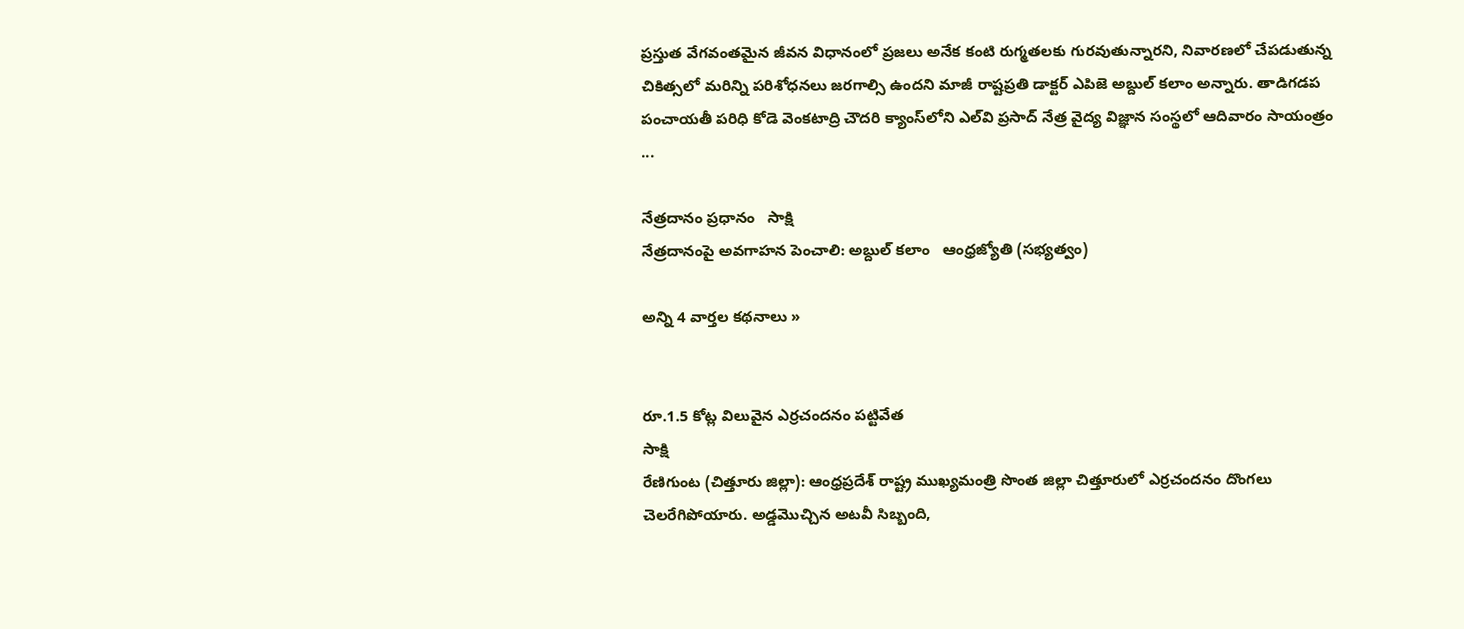ప్రస్తుత వేగవంతమైన జీవన విధానంలో ప్రజలు అనేక కంటి రుగ్మతలకు గురవుతున్నారని, నివారణలో చేపడుతున్న చికిత్సలో మరిన్ని పరిశోధనలు జరగాల్సి ఉందని మాజీ రాష్టప్రతి డాక్టర్ ఎపిజె అబ్దుల్ కలాం అన్నారు. తాడిగడప పంచాయతీ పరిధి కోడె వెంకటాద్రి చౌదరి క్యాంస్‌లోని ఎల్‌వి ప్రసాద్ నేత్ర వైద్య విజ్ఞాన సంస్థలో ఆదివారం సాయంత్రం ...

నేత్రదానం ప్రధానం   సాక్షి
నేత్రదానంపై అవగాహన పెంచాలి: అబ్దుల్ కలాం   ఆంధ్రజ్యోతి (సభ్యత్వం)

అన్ని 4 వార్తల కథనాలు »


రూ.1.5 కోట్ల విలువైన ఎర్రచందనం పట్టివేత
సాక్షి
రేణిగుంట (చిత్తూరు జిల్లా): ఆంధ్రప్రదేశ్ రాష్ట్ర ముఖ్యమంత్రి సొంత జిల్లా చిత్తూరులో ఎర్రచందనం దొంగలు చెలరేగిపోయారు. అడ్డమొచ్చిన అటవీ సిబ్బంది,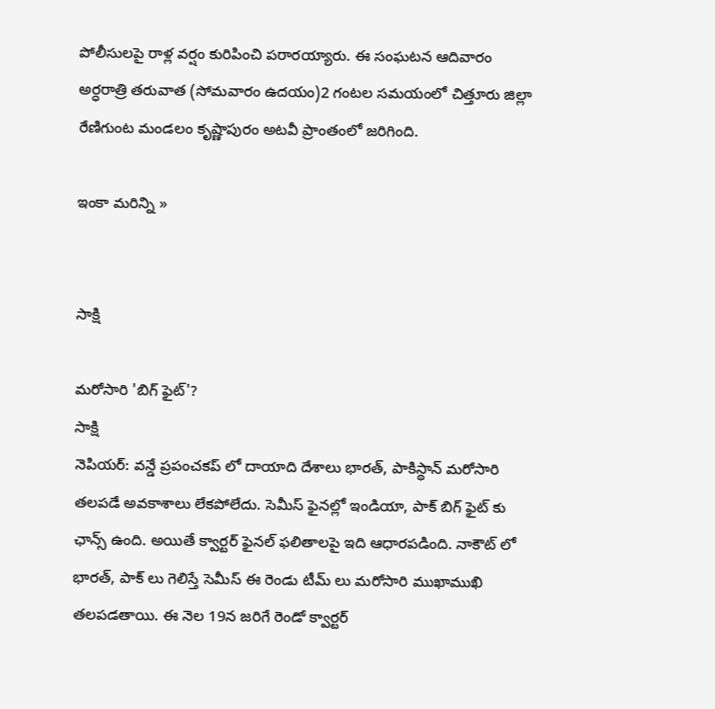పోలీసులపై రాళ్ల వర్షం కురిపించి పరారయ్యారు. ఈ సంఘటన ఆదివారం అర్ధరాత్రి తరువాత (సోమవారం ఉదయం)2 గంటల సమయంలో చిత్తూరు జిల్లా రేణిగుంట మండలం కృష్ణాపురం అటవీ ప్రాంతంలో జరిగింది.

ఇంకా మరిన్ని »


సాక్షి

మరోసారి 'బిగ్ ఫైట్'?
సాక్షి
నెపియర్: వన్డే ప్రపంచకప్ లో దాయాది దేశాలు భారత్, పాకిస్థాన్ మరోసారి తలపడే అవకాశాలు లేకపోలేదు. సెమీస్ ఫైనల్లో ఇండియా, పాక్ బిగ్ ఫైట్ కు ఛాన్స్ ఉంది. అయితే క్వార్టర్ ఫైనల్ ఫలితాలపై ఇది ఆధారపడింది. నాకౌట్ లో భారత్, పాక్ లు గెలిస్తే సెమీస్ ఈ రెండు టీమ్ లు మరోసారి ముఖాముఖి తలపడతాయి. ఈ నెల 19న జరిగే రెండో క్వార్టర్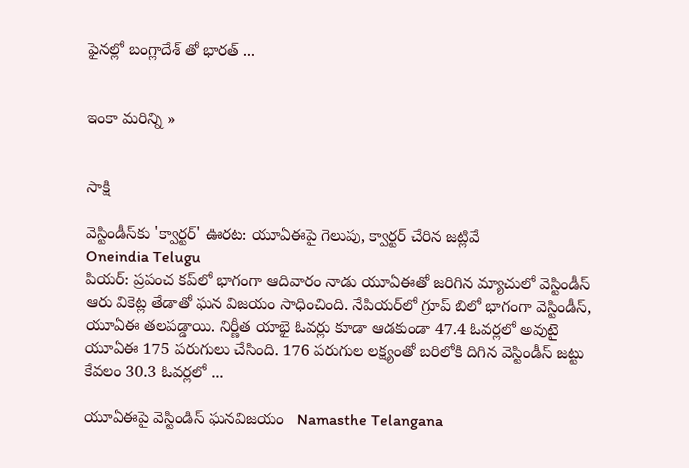ఫైనల్లో బంగ్లాదేశ్ తో భారత్ ...


ఇంకా మరిన్ని »


సాక్షి

వెస్టిండీస్‌కు 'క్వార్టర్' ఊరట: యూఏఈపై గెలుపు, క్వార్టర్ చేరిన జట్లివే
Oneindia Telugu
పియర్: ప్రపంచ కప్‌లో భాగంగా ఆదివారం నాడు యూఏఈతో జరిగిన మ్యాచులో వెస్టిండీస్ ఆరు వికెట్ల తేడాతో ఘన విజయం సాధించింది. నేపియర్‌లో గ్రూప్‌ బిలో భాగంగా వెస్టిండీస్, యూఏఈ తలపడ్డాయి. నిర్ణీత యాభై ఓవర్లు కూడా ఆడకుండా 47.4 ఓవర్లలో అవుటై యూఏఈ 175 పరుగులు చేసింది. 176 పరుగుల లక్ష్యంతో బరిలోకి దిగిన వెస్టిండీస్ జట్టు కేవలం 30.3 ఓవర్లలో ...

యూఏఈపై వెస్టిండిస్ ఘనవిజయం   Namasthe Telangana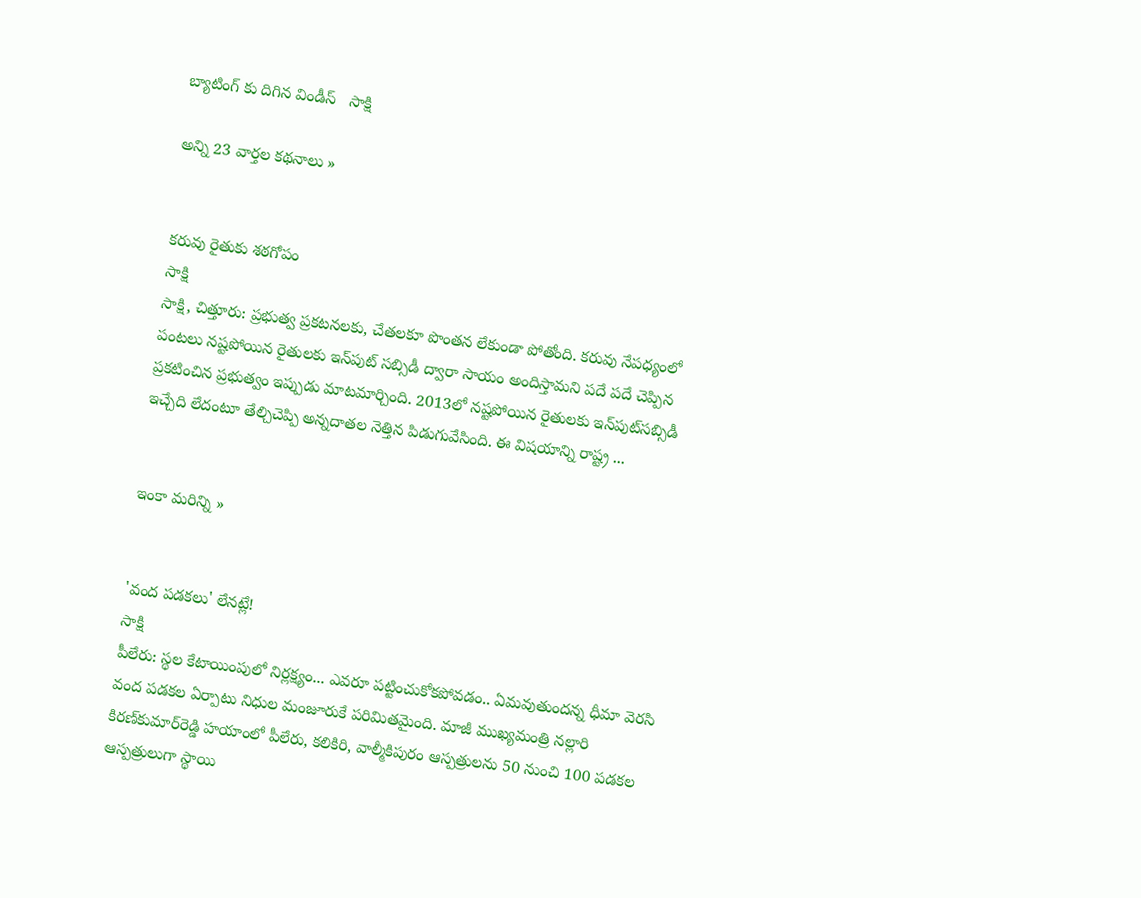బ్యాటింగ్ కు దిగిన విండీస్   సాక్షి

అన్ని 23 వార్తల కథనాలు »


కరువు రైతుకు శఠగోపం
సాక్షి
సాక్షి, చిత్తూరు: ప్రభుత్వ ప్రకటనలకు, చేతలకూ పొంతన లేకుండా పోతోంది. కరువు నేపధ్యంలో పంటలు నష్టపోయిన రైతులకు ఇన్‌పుట్ సబ్సిడీ ద్వారా సాయం అందిస్తామని పదే పదే చెప్పిన ప్రకటించిన ప్రభుత్వం ఇప్పుడు మాటమార్చింది. 2013లో నష్టపోయిన రైతులకు ఇన్‌పుట్‌సబ్సిడీ ఇచ్చేది లేదంటూ తేల్చిచెప్పి అన్నదాతల నెత్తిన పిడుగువేసింది. ఈ విషయాన్ని రాష్ట్ర ...


ఇంకా మరిన్ని »


'వంద పడకలు' లేనట్లే!
సాక్షి
పీలేరు: స్థల కేటాయింపులో నిర్లక్ష్యం... ఎవరూ పట్టించుకోకపోవడం.. ఏమవుతుందన్న ధీమా వెరసి వంద పడకల ఏర్పాటు నిధుల మంజూరుకే పరిమితమైంది. మాజీ ముఖ్యమంత్రి నల్లారి కిరణ్‌కుమార్‌రెడ్డి హయాంలో పీలేరు, కలికిరి, వాల్మీకిపురం ఆస్పత్రులను 50 నుంచి 100 పడకల ఆస్పత్రులుగా స్థాయి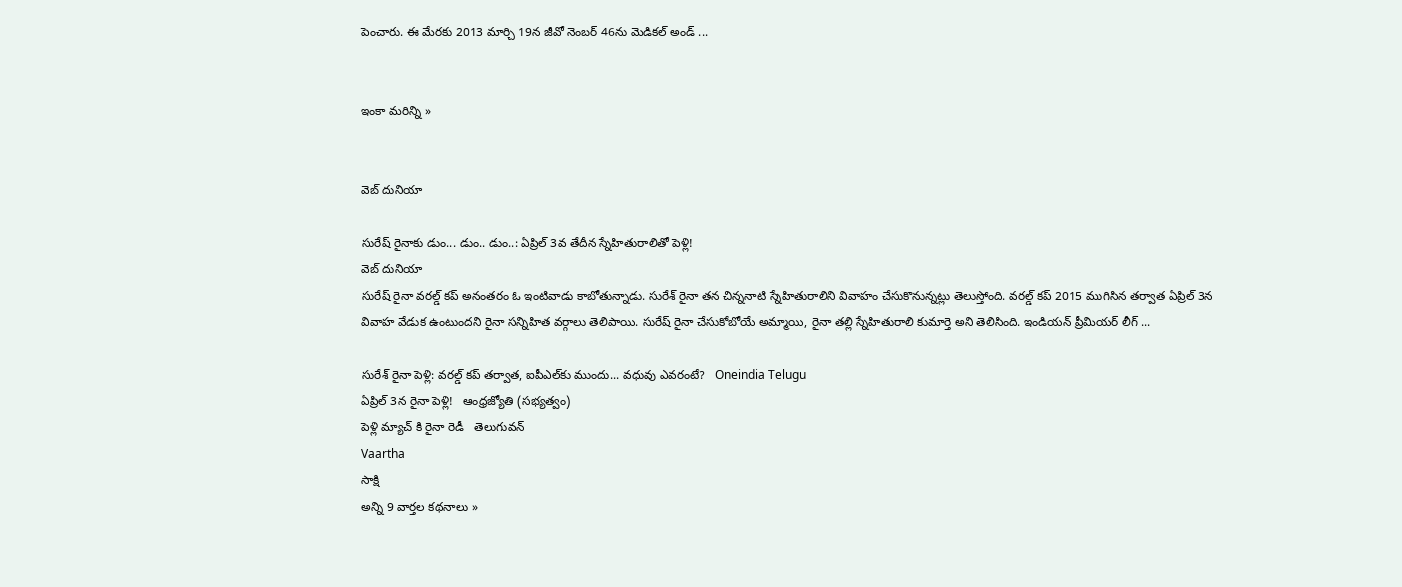పెంచారు. ఈ మేరకు 2013 మార్చి 19న జీవో నెంబర్ 46ను మెడికల్ అండ్ ...


ఇంకా మరిన్ని »


వెబ్ దునియా

సురేష్ రైనాకు డుం... డుం.. డుం..: ఏప్రిల్ 3వ తేదీన స్నేహితురాలితో పెళ్లి!
వెబ్ దునియా
సురేష్ రైనా వరల్డ్ కప్ అనంతరం ఓ ఇంటివాడు కాబోతున్నాడు. సురేశ్ రైనా తన చిన్ననాటి స్నేహితురాలిని వివాహం చేసుకొనున్నట్లు తెలుస్తోంది. వరల్డ్ కప్ 2015 ముగిసిన తర్వాత ఏప్రిల్ 3న వివాహ వేడుక ఉంటుందని రైనా సన్నిహిత వర్గాలు తెలిపాయి. సురేష్ రైనా చేసుకోబోయే అమ్మాయి, రైనా తల్లి స్నేహితురాలి కుమార్తె అని తెలిసింది. ఇండియన్ ప్రీమియర్ లీగ్ ...

సురేశ్ రైనా పెళ్లి: వరల్డ్ కప్ తర్వాత, ఐపీఎల్‌కు ముందు... వధువు ఎవరంటే?   Oneindia Telugu
ఏప్రిల్‌ 3న రైనా పెళ్లి!   ఆంధ్రజ్యోతి (సభ్యత్వం)
పెళ్లి మ్యాచ్ కి రైనా రెడీ   తెలుగువన్
Vaartha
సాక్షి
అన్ని 9 వార్తల కథనాలు »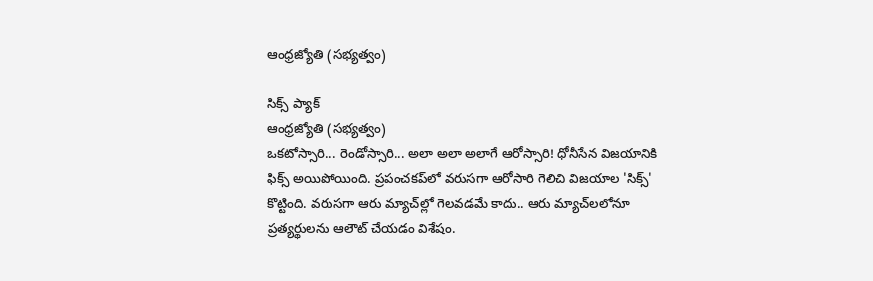ఆంధ్రజ్యోతి (సభ్యత్వం)

సిక్స్‌ ప్యాక్‌
ఆంధ్రజ్యోతి (సభ్యత్వం)
ఒకటోస్సారి... రెండోస్సారి... అలా అలా అలాగే ఆరోస్సారి! ధోనీసేన విజయానికి ఫిక్స్‌ అయిపోయింది. ప్రపంచకప్‌లో వరుసగా ఆరోసారి గెలిచి విజయాల 'సిక్స్‌' కొట్టింది. వరుసగా ఆరు మ్యాచ్‌ల్లో గెలవడమే కాదు.. ఆరు మ్యాచ్‌లలోనూ ప్రత్యర్థులను ఆలౌట్‌ చేయడం విశేషం.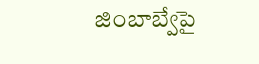జింబాబ్వేపై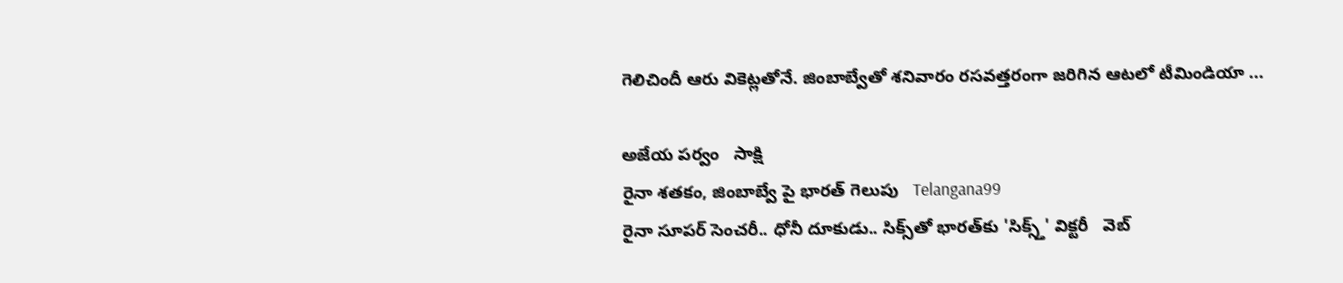గెలిచిందీ ఆరు వికెట్లతోనే. జింబాబ్వేతో శనివారం రసవత్తరంగా జరిగిన ఆటలో టీమిండియా ...

అజేయ పర్వం   సాక్షి
రైనా శతకం, జింబాబ్వే పై భారత్ గెలుపు   Telangana99
రైనా సూపర్ సెంచరీ.. ధోనీ దూకుడు.. సిక్స్‌తో భారత్‌కు 'సిక్స్త్' విక్టరీ   వెబ్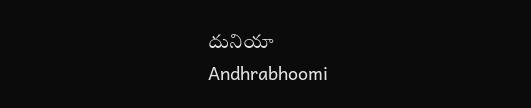దునియా
Andhrabhoomi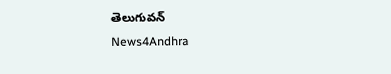తెలుగువన్
News4Andhra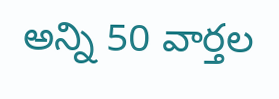అన్ని 50 వార్తల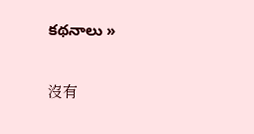కథనాలు »

沒有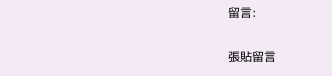留言:

張貼留言